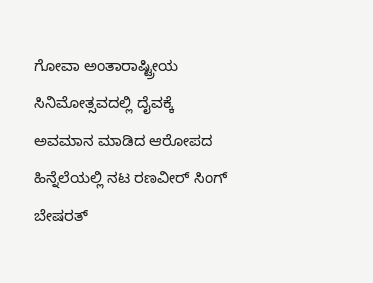ಗೋವಾ ಅಂತಾರಾಷ್ಟ್ರೀಯ ಸಿನಿಮೋತ್ಸವದಲ್ಲಿ ದೈವಕ್ಕೆ ಅವಮಾನ ಮಾಡಿದ ಆರೋಪದ ಹಿನ್ನೆಲೆಯಲ್ಲಿ ನಟ ರಣವೀರ್ ಸಿಂಗ್ ಬೇಷರತ್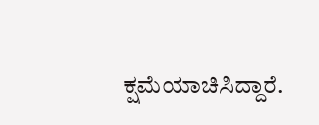ಕ್ಷಮೆಯಾಚಿಸಿದ್ದಾರೆ.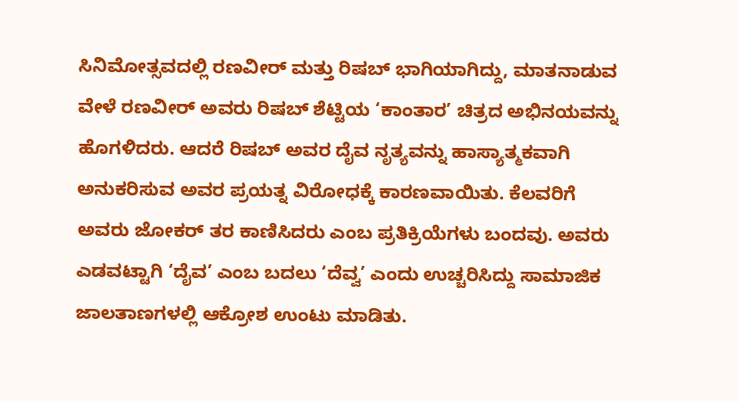ಸಿನಿಮೋತ್ಸವದಲ್ಲಿ ರಣವೀರ್ ಮತ್ತು ರಿಷಬ್ ಭಾಗಿಯಾಗಿದ್ದು, ಮಾತನಾಡುವ ವೇಳೆ ರಣವೀರ್ ಅವರು ರಿಷಬ್ ಶೆಟ್ಟಿಯ ‘ಕಾಂತಾರ’ ಚಿತ್ರದ ಅಭಿನಯವನ್ನು ಹೊಗಳಿದರು. ಆದರೆ ರಿಷಬ್ ಅವರ ದೈವ ನೃತ್ಯವನ್ನು ಹಾಸ್ಯಾತ್ಮಕವಾಗಿ ಅನುಕರಿಸುವ ಅವರ ಪ್ರಯತ್ನ ವಿರೋಧಕ್ಕೆ ಕಾರಣವಾಯಿತು. ಕೆಲವರಿಗೆ ಅವರು ಜೋಕರ್ ತರ ಕಾಣಿಸಿದರು ಎಂಬ ಪ್ರತಿಕ್ರಿಯೆಗಳು ಬಂದವು. ಅವರು ಎಡವಟ್ಟಾಗಿ ‘ದೈವ’ ಎಂಬ ಬದಲು ‘ದೆವ್ವ’ ಎಂದು ಉಚ್ಚರಿಸಿದ್ದು ಸಾಮಾಜಿಕ ಜಾಲತಾಣಗಳಲ್ಲಿ ಆಕ್ರೋಶ ಉಂಟು ಮಾಡಿತು.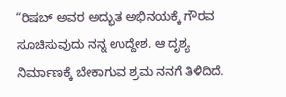“ರಿಷಬ್ ಅವರ ಅದ್ಭುತ ಅಭಿನಯಕ್ಕೆ ಗೌರವ ಸೂಚಿಸುವುದು ನನ್ನ ಉದ್ದೇಶ. ಆ ದೃಶ್ಯ ನಿರ್ಮಾಣಕ್ಕೆ ಬೇಕಾಗುವ ಶ್ರಮ ನನಗೆ ತಿಳಿದಿದೆ.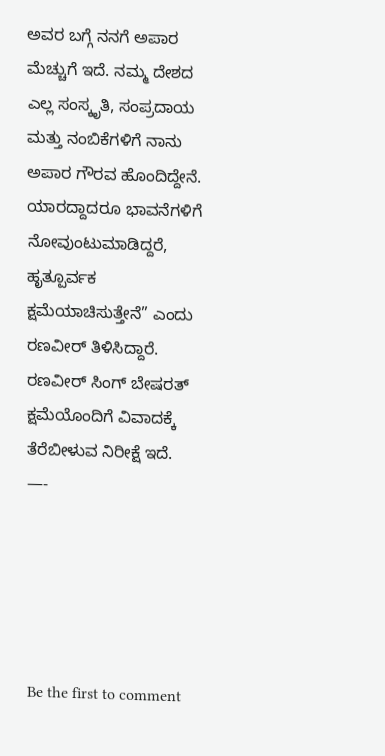ಅವರ ಬಗ್ಗೆ ನನಗೆ ಅಪಾರ ಮೆಚ್ಚುಗೆ ಇದೆ. ನಮ್ಮ ದೇಶದ ಎಲ್ಲ ಸಂಸ್ಕೃತಿ, ಸಂಪ್ರದಾಯ ಮತ್ತು ನಂಬಿಕೆಗಳಿಗೆ ನಾನು ಅಪಾರ ಗೌರವ ಹೊಂದಿದ್ದೇನೆ. ಯಾರದ್ದಾದರೂ ಭಾವನೆಗಳಿಗೆ ನೋವುಂಟುಮಾಡಿದ್ದರೆ, ಹೃತ್ಪೂರ್ವಕ ಕ್ಷಮೆಯಾಚಿಸುತ್ತೇನೆ” ಎಂದು ರಣವೀರ್ ತಿಳಿಸಿದ್ದಾರೆ.
ರಣವೀರ್ ಸಿಂಗ್ ಬೇಷರತ್ ಕ್ಷಮೆಯೊಂದಿಗೆ ವಿವಾದಕ್ಕೆ ತೆರೆಬೀಳುವ ನಿರೀಕ್ಷೆ ಇದೆ.
—-





Be the first to comment